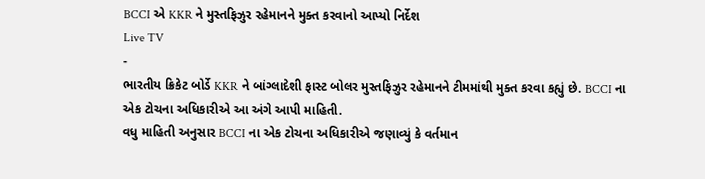BCCI એ KKR ને મુસ્તફિઝુર રહેમાનને મુક્ત કરવાનો આપ્યો નિર્દેશ
Live TV
-
ભારતીય ક્રિકેટ બોર્ડે KKR ને બાંગ્લાદેશી ફાસ્ટ બોલર મુસ્તફિઝુર રહેમાનને ટીમમાંથી મુક્ત કરવા કહ્યું છે. BCCI ના એક ટોચના અધિકારીએ આ અંગે આપી માહિતી.
વધુ માહિતી અનુસાર BCCI ના એક ટોચના અધિકારીએ જણાવ્યું કે વર્તમાન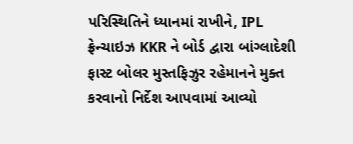પરિસ્થિતિને ધ્યાનમાં રાખીને, IPL ફ્રેન્ચાઇઝ KKR ને બોર્ડ દ્વારા બાંગ્લાદેશી ફાસ્ટ બોલર મુસ્તફિઝુર રહેમાનને મુક્ત કરવાનો નિર્દેશ આપવામાં આવ્યો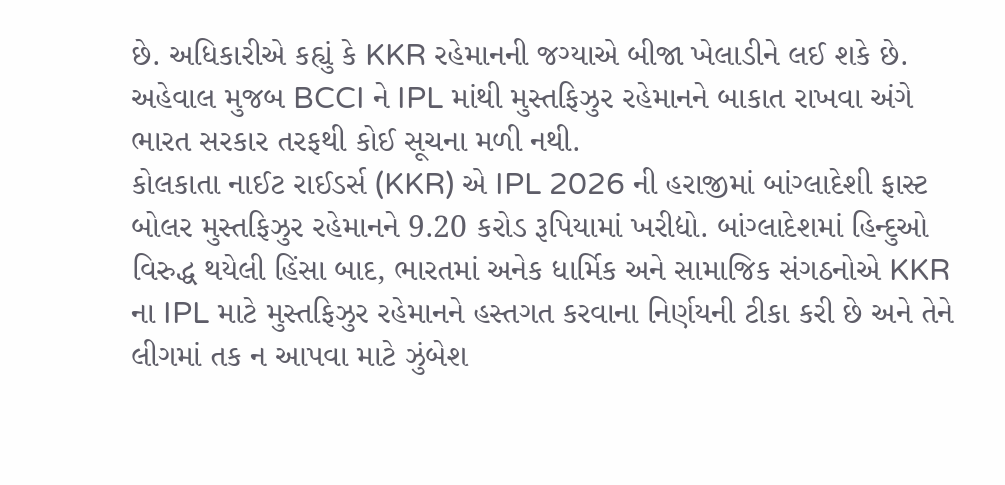છે. અધિકારીએ કહ્યું કે KKR રહેમાનની જગ્યાએ બીજા ખેલાડીને લઈ શકે છે.
અહેવાલ મુજબ BCCI ને IPL માંથી મુસ્તફિઝુર રહેમાનને બાકાત રાખવા અંગે ભારત સરકાર તરફથી કોઈ સૂચના મળી નથી.
કોલકાતા નાઈટ રાઈડર્સ (KKR) એ IPL 2026 ની હરાજીમાં બાંગ્લાદેશી ફાસ્ટ બોલર મુસ્તફિઝુર રહેમાનને 9.20 કરોડ રૂપિયામાં ખરીદ્યો. બાંગ્લાદેશમાં હિન્દુઓ વિરુદ્ધ થયેલી હિંસા બાદ, ભારતમાં અનેક ધાર્મિક અને સામાજિક સંગઠનોએ KKR ના IPL માટે મુસ્તફિઝુર રહેમાનને હસ્તગત કરવાના નિર્ણયની ટીકા કરી છે અને તેને લીગમાં તક ન આપવા માટે ઝુંબેશ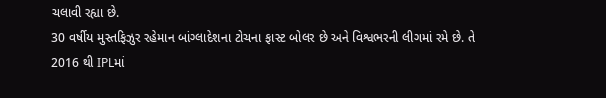ચલાવી રહ્યા છે.
30 વર્ષીય મુસ્તફિઝુર રહેમાન બાંગ્લાદેશના ટોચના ફાસ્ટ બોલર છે અને વિશ્વભરની લીગમાં રમે છે. તે 2016 થી IPLમાં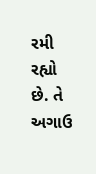રમી રહ્યો છે. તે અગાઉ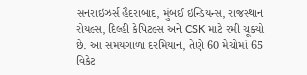સનરાઇઝર્સ હૈદરાબાદ, મુંબઈ ઇન્ડિયન્સ, રાજસ્થાન રોયલ્સ, દિલ્હી કેપિટલ્સ અને CSK માટે રમી ચૂક્યો છે. આ સમયગાળા દરમિયાન, તેણે 60 મેચોમાં 65 વિકેટ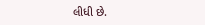લીધી છે.